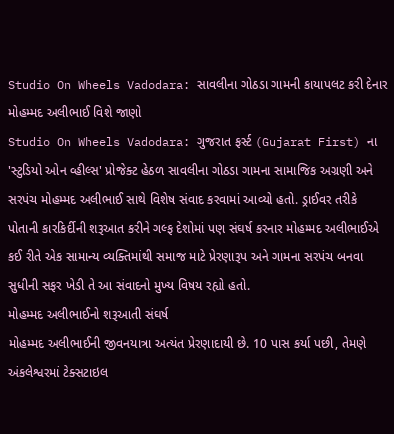Studio On Wheels Vadodara: સાવલીના ગોઠડા ગામની કાયાપલટ કરી દેનાર મોહમ્મદ અલીભાઈ વિશે જાણો
Studio On Wheels Vadodara: ગુજરાત ફર્સ્ટ (Gujarat First) ના 'સ્ટુડિયો ઓન વ્હીલ્સ' પ્રોજેક્ટ હેઠળ સાવલીના ગોઠડા ગામના સામાજિક અગ્રણી અને સરપંચ મોહમ્મદ અલીભાઈ સાથે વિશેષ સંવાદ કરવામાં આવ્યો હતો. ડ્રાઈવર તરીકે પોતાની કારકિર્દીની શરૂઆત કરીને ગલ્ફ દેશોમાં પણ સંઘર્ષ કરનાર મોહમ્મદ અલીભાઈએ કઈ રીતે એક સામાન્ય વ્યક્તિમાંથી સમાજ માટે પ્રેરણારૂપ અને ગામના સરપંચ બનવા સુધીની સફર ખેડી તે આ સંવાદનો મુખ્ય વિષય રહ્યો હતો.
મોહમ્મદ અલીભાઈનો શરૂઆતી સંઘર્ષ
મોહમ્મદ અલીભાઈની જીવનયાત્રા અત્યંત પ્રેરણાદાયી છે. 10 પાસ કર્યા પછી, તેમણે અંકલેશ્વરમાં ટેક્સટાઇલ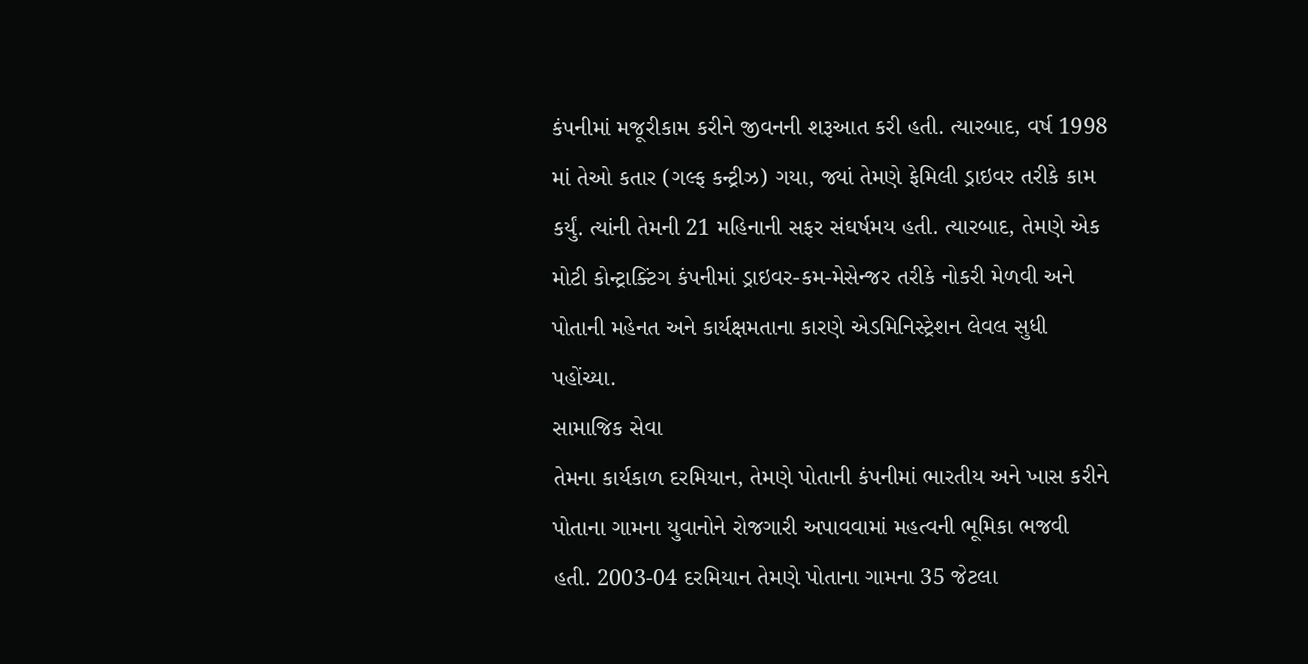કંપનીમાં મજૂરીકામ કરીને જીવનની શરૂઆત કરી હતી. ત્યારબાદ, વર્ષ 1998 માં તેઓ કતાર (ગલ્ફ કન્ટ્રીઝ) ગયા, જ્યાં તેમણે ફેમિલી ડ્રાઇવર તરીકે કામ કર્યું. ત્યાંની તેમની 21 મહિનાની સફર સંઘર્ષમય હતી. ત્યારબાદ, તેમણે એક મોટી કોન્ટ્રાક્ટિંગ કંપનીમાં ડ્રાઇવર-કમ-મેસેન્જર તરીકે નોકરી મેળવી અને પોતાની મહેનત અને કાર્યક્ષમતાના કારણે એડમિનિસ્ટ્રેશન લેવલ સુધી પહોંચ્યા.
સામાજિક સેવા
તેમના કાર્યકાળ દરમિયાન, તેમણે પોતાની કંપનીમાં ભારતીય અને ખાસ કરીને પોતાના ગામના યુવાનોને રોજગારી અપાવવામાં મહત્વની ભૂમિકા ભજવી હતી. 2003-04 દરમિયાન તેમણે પોતાના ગામના 35 જેટલા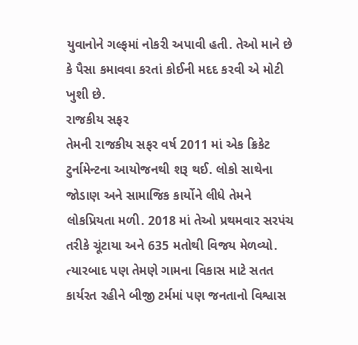યુવાનોને ગલ્ફમાં નોકરી અપાવી હતી. તેઓ માને છે કે પૈસા કમાવવા કરતાં કોઈની મદદ કરવી એ મોટી ખુશી છે.
રાજકીય સફર
તેમની રાજકીય સફર વર્ષ 2011 માં એક ક્રિકેટ ટુર્નામેન્ટના આયોજનથી શરૂ થઈ. લોકો સાથેના જોડાણ અને સામાજિક કાર્યોને લીધે તેમને લોકપ્રિયતા મળી. 2018 માં તેઓ પ્રથમવાર સરપંચ તરીકે ચૂંટાયા અને 635 મતોથી વિજય મેળવ્યો. ત્યારબાદ પણ તેમણે ગામના વિકાસ માટે સતત કાર્યરત રહીને બીજી ટર્મમાં પણ જનતાનો વિશ્વાસ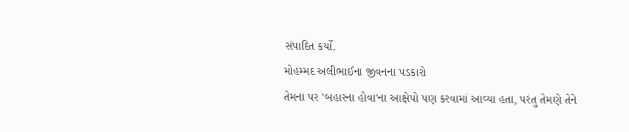સંપાદિત કર્યો.
મોહમ્મદ અલીભાઈના જીવનના પડકારો
તેમના પર 'બહારના હોવા'ના આક્ષેપો પણ કરવામાં આવ્યા હતા, પરંતુ તેમણે તેને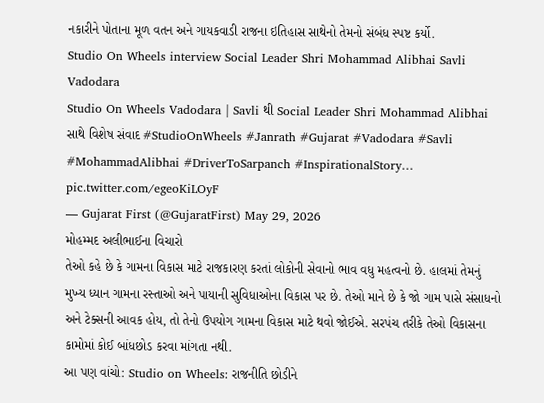નકારીને પોતાના મૂળ વતન અને ગાયકવાડી રાજના ઇતિહાસ સાથેનો તેમનો સંબંધ સ્પષ્ટ કર્યો.
Studio On Wheels interview Social Leader Shri Mohammad Alibhai Savli Vadodara
Studio On Wheels Vadodara | Savli થી Social Leader Shri Mohammad Alibhai સાથે વિશેષ સંવાદ #StudioOnWheels #Janrath #Gujarat #Vadodara #Savli #MohammadAlibhai #DriverToSarpanch #InspirationalStory… pic.twitter.com/egeoKiLOyF
— Gujarat First (@GujaratFirst) May 29, 2026
મોહમ્મદ અલીભાઈના વિચારો
તેઓ કહે છે કે ગામના વિકાસ માટે રાજકારણ કરતાં લોકોની સેવાનો ભાવ વધુ મહત્વનો છે. હાલમાં તેમનું મુખ્ય ધ્યાન ગામના રસ્તાઓ અને પાયાની સુવિધાઓના વિકાસ પર છે. તેઓ માને છે કે જો ગામ પાસે સંસાધનો અને ટેક્સની આવક હોય, તો તેનો ઉપયોગ ગામના વિકાસ માટે થવો જોઈએ. સરપંચ તરીકે તેઓ વિકાસના કામોમાં કોઈ બાંધછોડ કરવા માંગતા નથી.
આ પણ વાંચો: Studio on Wheels: રાજનીતિ છોડીને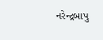નરેન્દ્રબાપુ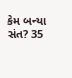કેમ બન્યા સંત? 35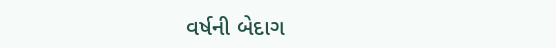વર્ષની બેદાગ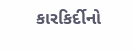કારકિર્દીનો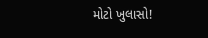મોટો ખુલાસો!